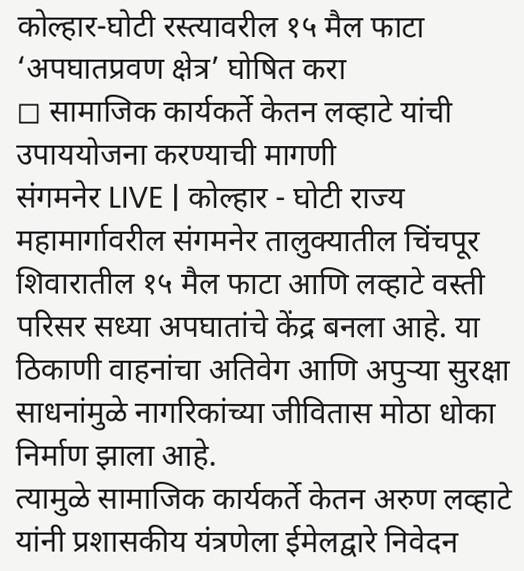कोल्हार-घोटी रस्त्यावरील १५ मैल फाटा ‘अपघातप्रवण क्षेत्र’ घोषित करा
◻ सामाजिक कार्यकर्ते केतन लव्हाटे यांची उपाययोजना करण्याची मागणी
संगमनेर LIVE | कोल्हार - घोटी राज्य महामार्गावरील संगमनेर तालुक्यातील चिंचपूर शिवारातील १५ मैल फाटा आणि लव्हाटे वस्ती परिसर सध्या अपघातांचे केंद्र बनला आहे. या ठिकाणी वाहनांचा अतिवेग आणि अपुऱ्या सुरक्षा साधनांमुळे नागरिकांच्या जीवितास मोठा धोका निर्माण झाला आहे.
त्यामुळे सामाजिक कार्यकर्ते केतन अरुण लव्हाटे यांनी प्रशासकीय यंत्रणेला ईमेलद्वारे निवेदन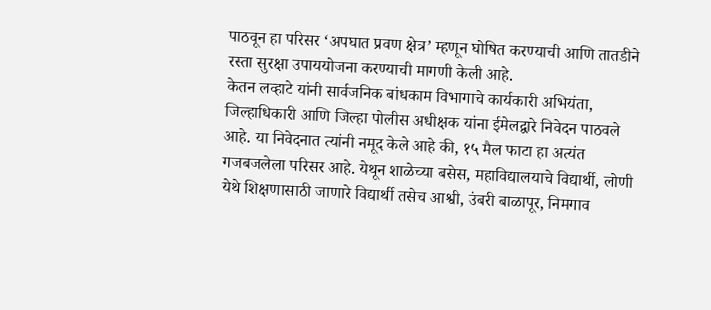पाठवून हा परिसर ‘अपघात प्रवण क्षेत्र’ म्हणून घोषित करण्याची आणि तातडीने रस्ता सुरक्षा उपाययोजना करण्याची मागणी केली आहे.
केतन लव्हाटे यांनी सार्वजनिक बांधकाम विभागाचे कार्यकारी अभियंता, जिल्हाधिकारी आणि जिल्हा पोलीस अधीक्षक यांना ईमेलद्वारे निवेदन पाठवले आहे. या निवेदनात त्यांनी नमूद केले आहे की, १५ मैल फाटा हा अत्यंत गजबजलेला परिसर आहे. येथून शाळेच्या बसेस, महाविद्यालयाचे विद्यार्थी, लोणी येथे शिक्षणासाठी जाणारे विद्यार्थी तसेच आश्वी, उंबरी बाळापूर, निमगाव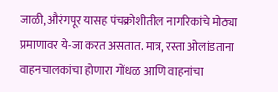जाळी, औरंगपूर यासह पंचक्रोशीतील नागरिकांचे मोठ्या प्रमाणावर ये-जा करत असतात. मात्र, रस्ता ओलांडताना वाहनचालकांचा होणारा गोंधळ आणि वाहनांचा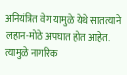अनियंत्रित वेग यामुळे येथे सातत्याने लहान-मोठे अपघात होत आहेत.
त्यामुळे नागरिक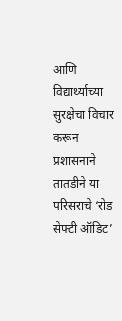आणि विद्यार्थ्याच्या सुरक्षेचा विचार करून प्रशासनाने तातडीने या परिसराचे ‘रोड सेफ्टी ऑडिट’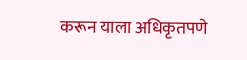करून याला अधिकृतपणे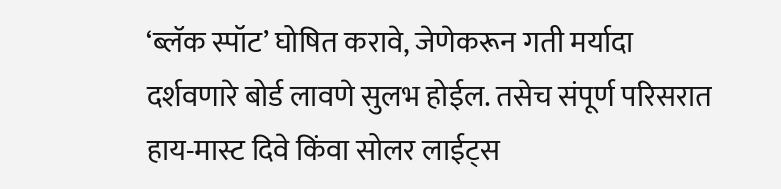‘ब्लॅक स्पॉट’ घोषित करावे, जेणेकरून गती मर्यादा दर्शवणारे बोर्ड लावणे सुलभ होईल. तसेच संपूर्ण परिसरात हाय-मास्ट दिवे किंवा सोलर लाईट्स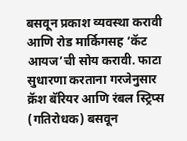बसवून प्रकाश व्यवस्था करावी आणि रोड मार्किगसह ‘कॅट आयज’ची सोय करावी. फाटा सुधारणा करताना गरजेनुसार क्रॅश बॅरियर आणि रंबल स्ट्रिप्स (गतिरोधक) बसवून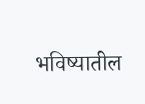भविष्यातील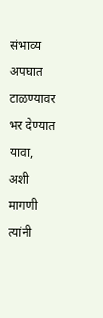संभाव्य अपघात टाळण्यावर भर देण्यात यावा, अशी मागणी त्यांनी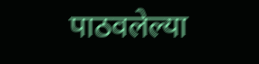पाठवलेल्या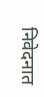निवेदनात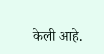केली आहे.